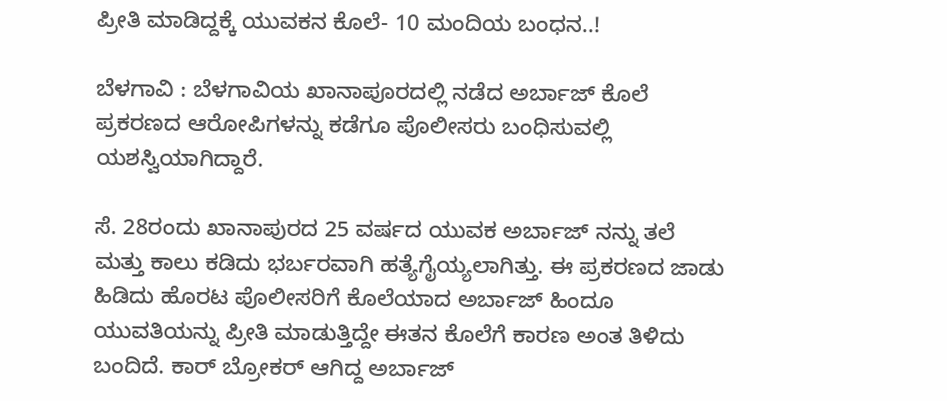ಪ್ರೀತಿ ಮಾಡಿದ್ದಕ್ಕೆ ಯುವಕನ ಕೊಲೆ- 10 ಮಂದಿಯ ಬಂಧನ..!

ಬೆಳಗಾವಿ : ಬೆಳಗಾವಿಯ ಖಾನಾಪೂರದಲ್ಲಿ ನಡೆದ ಅರ್ಬಾಜ್ ಕೊಲೆ ಪ್ರಕರಣದ ಆರೋಪಿಗಳನ್ನು ಕಡೆಗೂ ಪೊಲೀಸರು ಬಂಧಿಸುವಲ್ಲಿ ಯಶಸ್ವಿಯಾಗಿದ್ದಾರೆ.

ಸೆ. 28ರಂದು ಖಾನಾಪುರದ 25 ವರ್ಷದ ಯುವಕ ಅರ್ಬಾಜ್ ನನ್ನು ತಲೆ ಮತ್ತು ಕಾಲು ಕಡಿದು ಭರ್ಬರವಾಗಿ ಹತ್ಯೆಗೈಯ್ಯಲಾಗಿತ್ತು. ಈ ಪ್ರಕರಣದ ಜಾಡು ಹಿಡಿದು ಹೊರಟ ಪೊಲೀಸರಿಗೆ ಕೊಲೆಯಾದ ಅರ್ಬಾಜ್ ಹಿಂದೂ ಯುವತಿಯನ್ನು ಪ್ರೀತಿ ಮಾಡುತ್ತಿದ್ದೇ ಈತನ ಕೊಲೆಗೆ ಕಾರಣ ಅಂತ ತಿಳಿದು ಬಂದಿದೆ. ಕಾರ್ ಬ್ರೋಕರ್ ಆಗಿದ್ದ ಅರ್ಬಾಜ್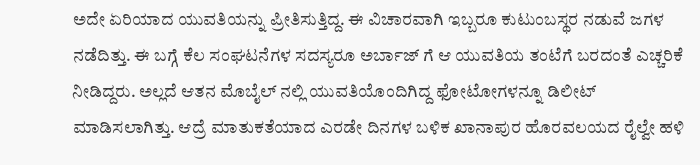ಅದೇ ಏರಿಯಾದ ಯುವತಿಯನ್ನು ಪ್ರೀತಿಸುತ್ತಿದ್ದ. ಈ ವಿಚಾರವಾಗಿ ಇಬ್ಬರೂ ಕುಟುಂಬಸ್ಥರ ನಡುವೆ ಜಗಳ ನಡೆದಿತ್ತು. ಈ ಬಗ್ಗೆ ಕೆಲ ಸಂಘಟನೆಗಳ ಸದಸ್ಯರೂ ಅರ್ಬಾಜ್ ಗೆ ಆ ಯುವತಿಯ ತಂಟೆಗೆ ಬರದಂತೆ ಎಚ್ಚರಿಕೆ ನೀಡಿದ್ದರು. ಅಲ್ಲದೆ ಆತನ ಮೊಬೈಲ್ ನಲ್ಲಿ ಯುವತಿಯೊಂದಿಗಿದ್ದ ಫೋಟೋಗಳನ್ನೂ ಡಿಲೀಟ್ ಮಾಡಿಸಲಾಗಿತ್ತು. ಆದ್ರೆ ಮಾತುಕತೆಯಾದ ಎರಡೇ ದಿನಗಳ ಬಳಿಕ ಖಾನಾಪುರ ಹೊರವಲಯದ ರೈಲ್ವೇ ಹಳಿ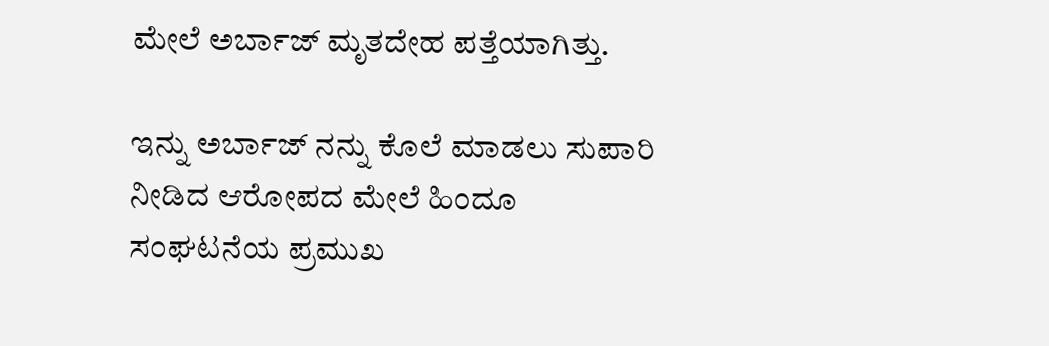ಮೇಲೆ ಅರ್ಬಾಜ್ ಮೃತದೇಹ ಪತ್ತೆಯಾಗಿತ್ತು.

ಇನ್ನು ಅರ್ಬಾಜ್ ನನ್ನು ಕೊಲೆ ಮಾಡಲು ಸುಪಾರಿ ನೀಡಿದ ಆರೋಪದ ಮೇಲೆ ಹಿಂದೂ ಸಂಘಟನೆಯ ಪ್ರಮುಖ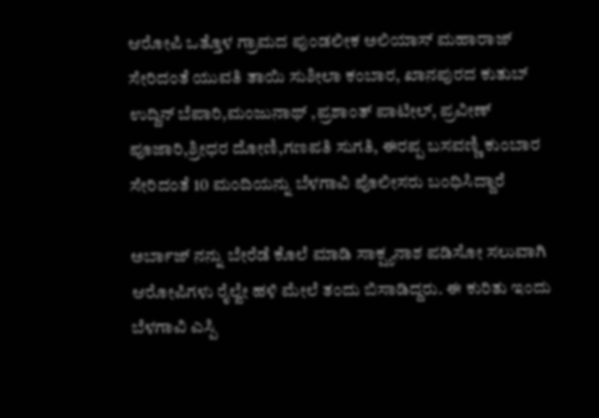ಆರೋಪಿ ಒತ್ತೊಳ ಗ್ರಾಮದ ಪುಂಡಲೀಕ ಅಲಿಯಾಸ್ ಮಹಾರಾಜ್‌ ಸೇರಿದಂತೆ ಯುವತಿ ತಾಯಿ ಸುಶೀಲಾ ಕಂಬಾರ, ಖಾನಪುರದ ಕುತುಬ್ ಉದ್ದಿನ್ ಬೆಪಾರಿ,ಮಂಜುನಾಥ್ ,ಪ್ರಶಾಂತ್ ಪಾಟೀಲ್, ಪ್ರವೀಣ್ ಪೂಜಾರಿ,ಶ್ರೀಧರ ದೋಣಿ,ಗಣಪತಿ ಸುಗತಿ, ಈರಪ್ಪ ಬಸವಣ್ಣಿ ಕುಂಬಾರ ಸೇರಿದಂತೆ 10 ಮಂದಿಯನ್ನು ಬೆಳಗಾವಿ ಪೊಲೀಸರು ಬಂಧಿಸಿದ್ದಾರೆ

ಅರ್ಬಾಜ್ ನನ್ನು ಬೇರೆಡೆ ಕೊಲೆ ಮಾಡಿ ಸಾಕ್ಷ್ಯನಾಶ ಪಡಿಸೋ ಸಲುವಾಗಿ ಆರೋಪಿಗಳು ರೈಲ್ವೇ ಹಳಿ ಮೇಲೆ ತಂದು ಬಿಸಾಡಿದ್ದರು. ಈ ಕುರಿತು ಇಂದು ಬೆಳಗಾವಿ ಎಸ್ಪಿ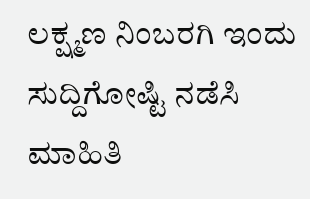ಲಕ್ಷ್ಮಣ ನಿಂಬರಗಿ ಇಂದು ಸುದ್ದಿಗೋಷ್ಟಿ ನಡೆಸಿ ಮಾಹಿತಿ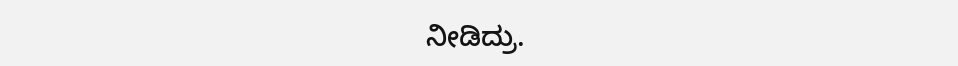ನೀಡಿದ್ರು.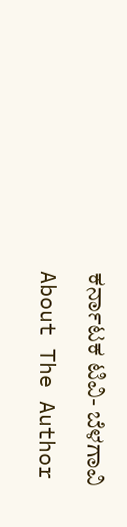ಕರ್ನಾಟಕ ಟಿವಿ- ಬೆಳಗಾವಿ

About The Author